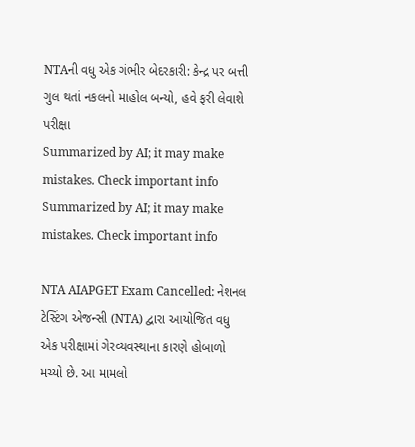NTAની વધુ એક ગંભીર બેદરકારી: કેન્દ્ર પર બત્તી ગુલ થતાં નકલનો માહોલ બન્યો, હવે ફરી લેવાશે પરીક્ષા
Summarized by AI; it may make mistakes. Check important info
Summarized by AI; it may make mistakes. Check important info

NTA AIAPGET Exam Cancelled: નેશનલ ટેસ્ટિંગ એજન્સી (NTA) દ્વારા આયોજિત વધુ એક પરીક્ષામાં ગેરવ્યવસ્થાના કારણે હોબાળો મચ્યો છે. આ મામલો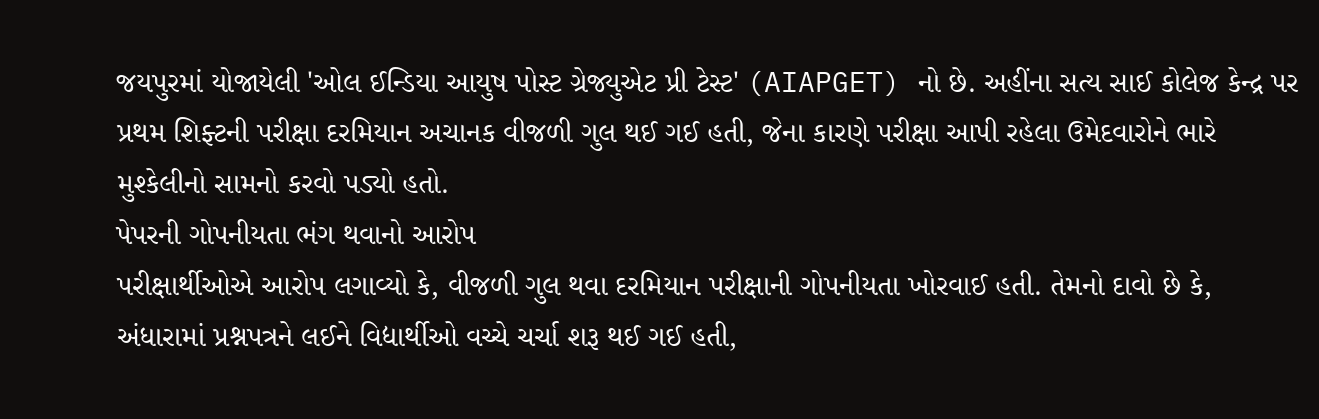જયપુરમાં યોજાયેલી 'ઓલ ઈન્ડિયા આયુષ પોસ્ટ ગ્રેજ્યુએટ પ્રી ટેસ્ટ' (AIAPGET) નો છે. અહીંના સત્ય સાઈ કોલેજ કેન્દ્ર પર પ્રથમ શિફ્ટની પરીક્ષા દરમિયાન અચાનક વીજળી ગુલ થઈ ગઈ હતી, જેના કારણે પરીક્ષા આપી રહેલા ઉમેદવારોને ભારે મુશ્કેલીનો સામનો કરવો પડ્યો હતો.
પેપરની ગોપનીયતા ભંગ થવાનો આરોપ
પરીક્ષાર્થીઓએ આરોપ લગાવ્યો કે, વીજળી ગુલ થવા દરમિયાન પરીક્ષાની ગોપનીયતા ખોરવાઈ હતી. તેમનો દાવો છે કે, અંધારામાં પ્રશ્નપત્રને લઈને વિદ્યાર્થીઓ વચ્ચે ચર્ચા શરૂ થઈ ગઈ હતી,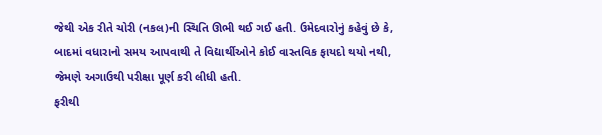જેથી એક રીતે ચોરી (નકલ)ની સ્થિતિ ઊભી થઈ ગઈ હતી. ઉમેદવારોનું કહેવું છે કે, બાદમાં વધારાનો સમય આપવાથી તે વિદ્યાર્થીઓને કોઈ વાસ્તવિક ફાયદો થયો નથી, જેમણે અગાઉથી પરીક્ષા પૂર્ણ કરી લીધી હતી.
ફરીથી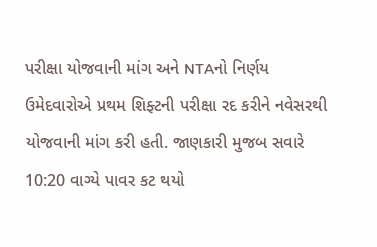પરીક્ષા યોજવાની માંગ અને NTAનો નિર્ણય
ઉમેદવારોએ પ્રથમ શિફ્ટની પરીક્ષા રદ કરીને નવેસરથી યોજવાની માંગ કરી હતી. જાણકારી મુજબ સવારે 10:20 વાગ્યે પાવર કટ થયો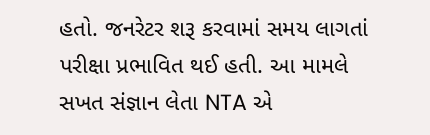હતો. જનરેટર શરૂ કરવામાં સમય લાગતાં પરીક્ષા પ્રભાવિત થઈ હતી. આ મામલે સખત સંજ્ઞાન લેતા NTA એ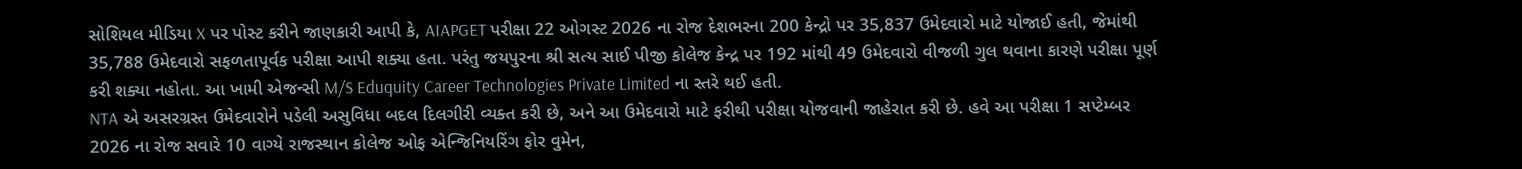સોશિયલ મીડિયા X પર પોસ્ટ કરીને જાણકારી આપી કે, AIAPGET પરીક્ષા 22 ઓગસ્ટ 2026 ના રોજ દેશભરના 200 કેન્દ્રો પર 35,837 ઉમેદવારો માટે યોજાઈ હતી, જેમાંથી 35,788 ઉમેદવારો સફળતાપૂર્વક પરીક્ષા આપી શક્યા હતા. પરંતુ જયપુરના શ્રી સત્ય સાઈ પીજી કોલેજ કેન્દ્ર પર 192 માંથી 49 ઉમેદવારો વીજળી ગુલ થવાના કારણે પરીક્ષા પૂર્ણ કરી શક્યા નહોતા. આ ખામી એજન્સી M/S Eduquity Career Technologies Private Limited ના સ્તરે થઈ હતી.
NTA એ અસરગ્રસ્ત ઉમેદવારોને પડેલી અસુવિધા બદલ દિલગીરી વ્યક્ત કરી છે, અને આ ઉમેદવારો માટે ફરીથી પરીક્ષા યોજવાની જાહેરાત કરી છે. હવે આ પરીક્ષા 1 સપ્ટેમ્બર 2026 ના રોજ સવારે 10 વાગ્યે રાજસ્થાન કોલેજ ઓફ એન્જિનિયરિંગ ફોર વુમેન,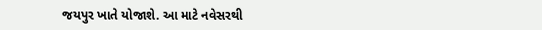જયપુર ખાતે યોજાશે. આ માટે નવેસરથી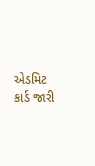એડમિટ કાર્ડ જારી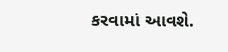કરવામાં આવશે.